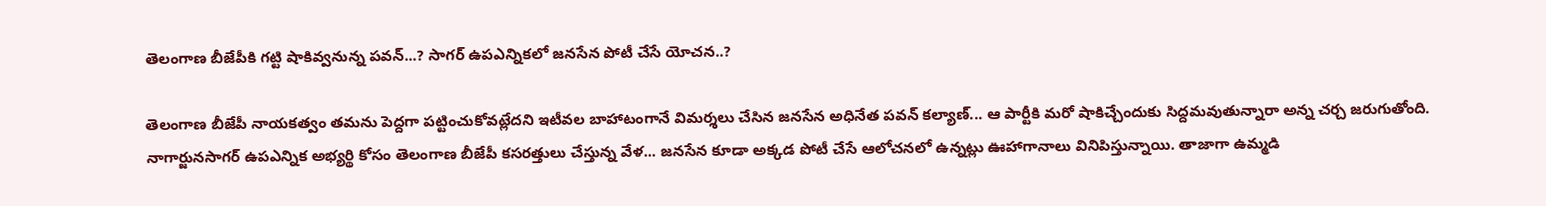తెలంగాణ బీజేపీకి గట్టి షాకివ్వనున్న పవన్...? సాగర్ ఉపఎన్నికలో జనసేన పోటీ చేసే యోచన..?

తెలంగాణ బీజేపీ నాయకత్వం తమను పెద్దగా పట్టించుకోవట్లేదని ఇటీవల బాహాటంగానే విమర్శలు చేసిన జనసేన అధినేత పవన్ కల్యాణ్... ఆ పార్టీకి మరో షాకిచ్చేందుకు సిద్దమవుతున్నారా అన్న చర్చ జరుగుతోంది. నాగార్జునసాగర్ ఉపఎన్నిక అభ్యర్థి కోసం తెలంగాణ బీజేపీ కసరత్తులు చేస్తున్న వేళ... జనసేన కూడా అక్కడ పోటీ చేసే ఆలోచనలో ఉన్నట్లు ఊహాగానాలు వినిపిస్తున్నాయి. తాజాగా ఉమ్మడి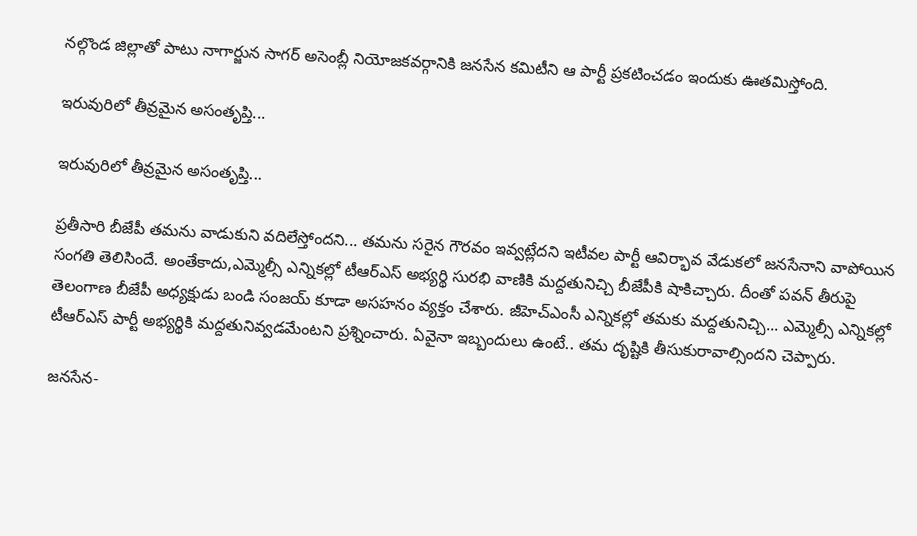నల్గొండ జిల్లాతో పాటు నాగార్జున సాగర్ అసెంబ్లీ నియోజకవర్గానికి జనసేన కమిటీని ఆ పార్టీ ప్రకటించడం ఇందుకు ఊతమిస్తోంది.

ఇరువురిలో తీవ్రమైన అసంతృప్తి...

ఇరువురిలో తీవ్రమైన అసంతృప్తి...

ప్రతీసారి బీజేపీ తమను వాడుకుని వదిలేస్తోందని... తమను సరైన గౌరవం ఇవ్వట్లేదని ఇటీవల పార్టీ ఆవిర్భావ వేడుకలో జనసేనాని వాపోయిన సంగతి తెలిసిందే. అంతేకాదు,ఎమ్మెల్సీ ఎన్నికల్లో టీఆర్ఎస్ అభ్యర్థి సురభి వాణికి మద్దతునిచ్చి బీజేపీకి షాకిచ్చారు. దీంతో పవన్ తీరుపై తెలంగాణ బీజేపీ అధ్యక్షుడు బండి సంజయ్ కూడా అసహనం వ్యక్తం చేశారు. జీహెచ్ఎంసీ ఎన్నికల్లో తమకు మద్దతునిచ్చి... ఎమ్మెల్సీ ఎన్నికల్లో టీఆర్ఎస్ పార్టీ అభ్యర్థికి మద్దతునివ్వడమేంటని ప్రశ్నించారు. ఏవైనా ఇబ్బందులు ఉంటే.. తమ దృష్టికి తీసుకురావాల్సిందని చెప్పారు.

జనసేన-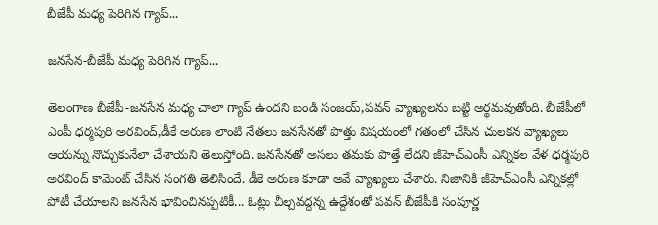బీజేపీ మధ్య పెరిగిన గ్యాప్...

జనసేన-బీజేపీ మధ్య పెరిగిన గ్యాప్...

తెలంగాణ బీజేపీ-జనసేన మధ్య చాలా గ్యాప్ ఉందని బండి సంజయ్,పవన్ వ్యాఖ్యలను బట్టి అర్థమవుతోంది. బీజేపీలో ఎంపీ ధర్మపురి అరవింద్,డీకే అరుణ లాంటి నేతలు జనసేనతో పొత్తు విషయంలో గతంలో చేసిన చులకన వ్యాఖ్యలు ఆయన్ను నొచ్చుకునేలా చేశాయని తెలుస్తోంది. జనసేనతో అసలు తమకు పొత్తే లేదని జీహెచ్ఎంసీ ఎన్నికల వేళ ధర్మపురి అరవింద్ కామెంట్ చేసిన సంగతి తెలిసిందే. డీకె అరుణ కూడా అవే వ్యాఖ్యలు చేశారు. నిజానికి జీహెచ్ఎంసీ ఎన్నికల్లో పోటీ చేయాలని జనసేన భావించినప్పటికీ... ఓట్లు చీల్చవద్దన్న ఉద్దేశంతో పవన్ బీజేపీకి సంపూర్ణ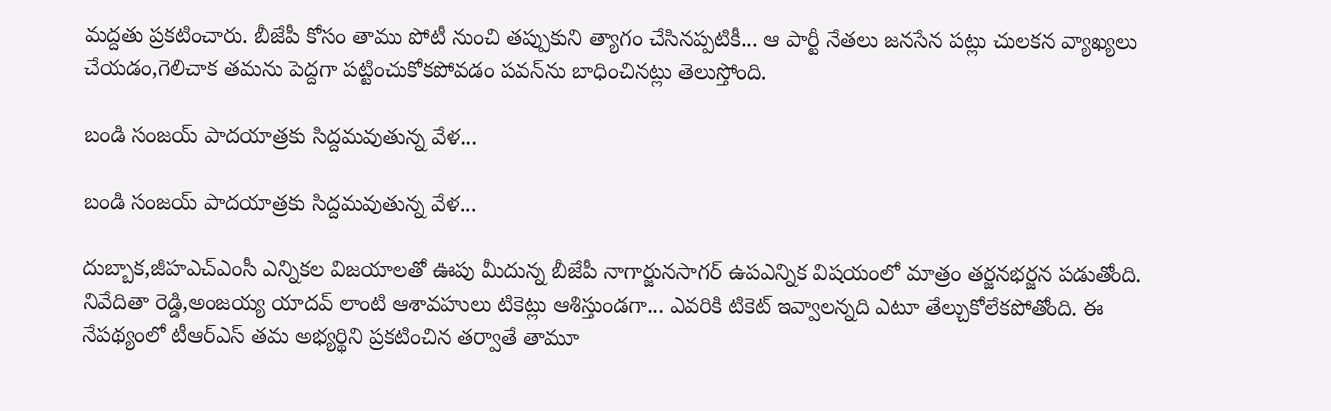మద్దతు ప్రకటించారు. బీజేపీ కోసం తాము పోటీ నుంచి తప్పుకుని త్యాగం చేసినప్పటికీ... ఆ పార్టీ నేతలు జనసేన పట్లు చులకన వ్యాఖ్యలు చేయడం,గెలిచాక తమను పెద్దగా పట్టించుకోకపోవడం పవన్‌ను బాధించినట్లు తెలుస్తోంది.

బండి సంజయ్ పాదయాత్రకు సిద్దమవుతున్న వేళ...

బండి సంజయ్ పాదయాత్రకు సిద్దమవుతున్న వేళ...

దుబ్బాక,జీహఎచ్ఎంసీ ఎన్నికల విజయాలతో ఊపు మీదున్న బీజేపీ నాగార్జునసాగర్ ఉపఎన్నిక విషయంలో మాత్రం తర్జనభర్జన పడుతోంది. నివేదితా రెడ్డి,అంజయ్య యాదవ్‌ లాంటి ఆశావహులు టికెట్లు ఆశిస్తుండగా... ఎవరికి టికెట్ ఇవ్వాలన్నది ఎటూ తేల్చుకోలేకపోతోంది. ఈ నేపథ్యంలో టీఆర్ఎస్ తమ అభ్యర్థిని ప్రకటించిన తర్వాతే తామూ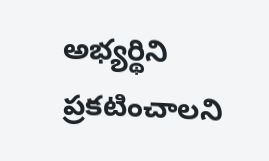అభ్యర్థిని ప్రకటించాలని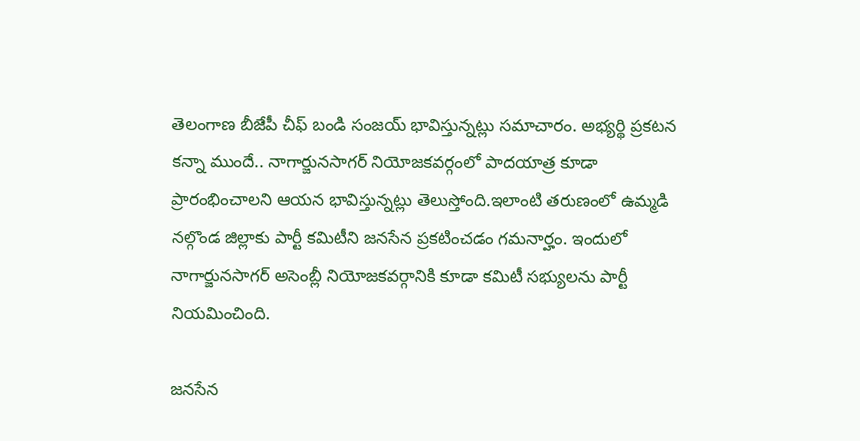తెలంగాణ బీజేపీ చీఫ్ బండి సంజయ్ భావిస్తున్నట్లు సమాచారం. అభ్యర్థి ప్రకటన కన్నా ముందే.. నాగార్జునసాగర్ నియోజకవర్గంలో పాదయాత్ర కూడా ప్రారంభించాలని ఆయన భావిస్తున్నట్లు తెలుస్తోంది.ఇలాంటి తరుణంలో ఉమ్మడి నల్గొండ జిల్లాకు పార్టీ కమిటీని జనసేన ప్రకటించడం గమనార్హం. ఇందులో నాగార్జునసాగర్ అసెంబ్లీ నియోజకవర్గానికి కూడా కమిటీ సభ్యులను పార్టీ నియమించింది.

జనసేన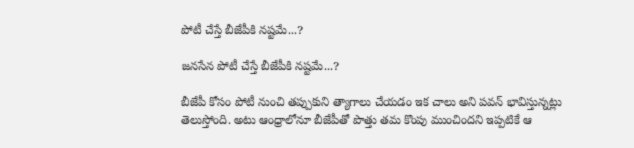పోటీ చేస్తే బీజేపీకి నష్టమే...?

జనసేన పోటీ చేస్తే బీజేపీకి నష్టమే...?

బీజేపీ కోసం పోటీ నుంచి తప్పుకుని త్యాగాలు చేయడం ఇక చాలు అని పవన్ భావిస్తున్నట్లు తెలుస్తోంది. అటు ఆంధ్రాలోనూ బీజేపీతో పొత్తు తమ కొంపు ముంచిందని ఇప్పటికే ఆ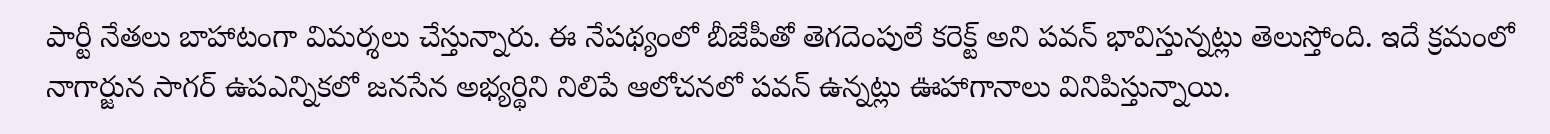పార్టీ నేతలు బాహాటంగా విమర్శలు చేస్తున్నారు. ఈ నేపథ్యంలో బీజేపీతో తెగదెంపులే కరెక్ట్ అని పవన్ భావిస్తున్నట్లు తెలుస్తోంది. ఇదే క్రమంలో నాగార్జున సాగర్‌ ఉపఎన్నికలో జనసేన అభ్యర్థిని నిలిపే ఆలోచనలో పవన్ ఉన్నట్లు ఊహాగానాలు వినిపిస్తున్నాయి.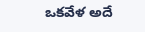ఒకవేళ అదే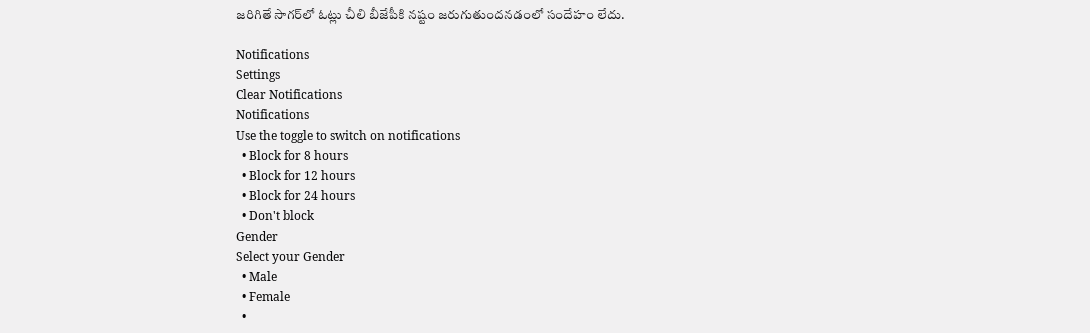జరిగితే సాగర్‌లో ఓట్లు చీలి బీజేపీకి నష్టం జరుగుతుందనడంలో సందేహం లేదు.

Notifications
Settings
Clear Notifications
Notifications
Use the toggle to switch on notifications
  • Block for 8 hours
  • Block for 12 hours
  • Block for 24 hours
  • Don't block
Gender
Select your Gender
  • Male
  • Female
  •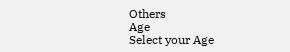Others
Age
Select your Age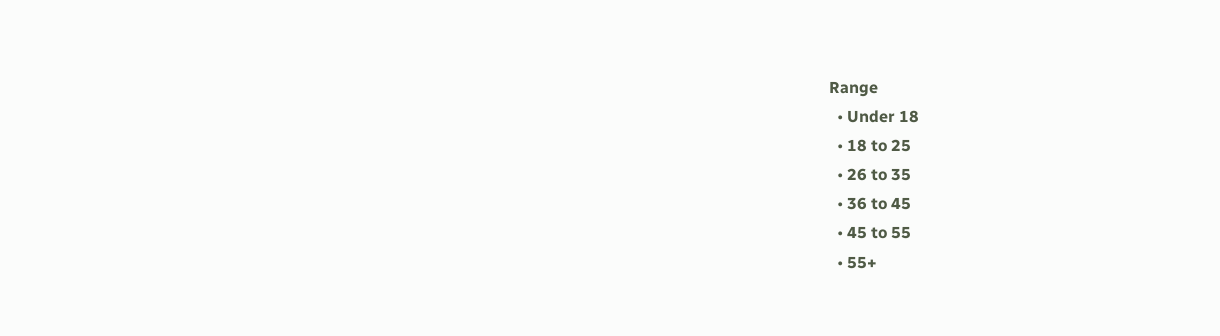Range
  • Under 18
  • 18 to 25
  • 26 to 35
  • 36 to 45
  • 45 to 55
  • 55+